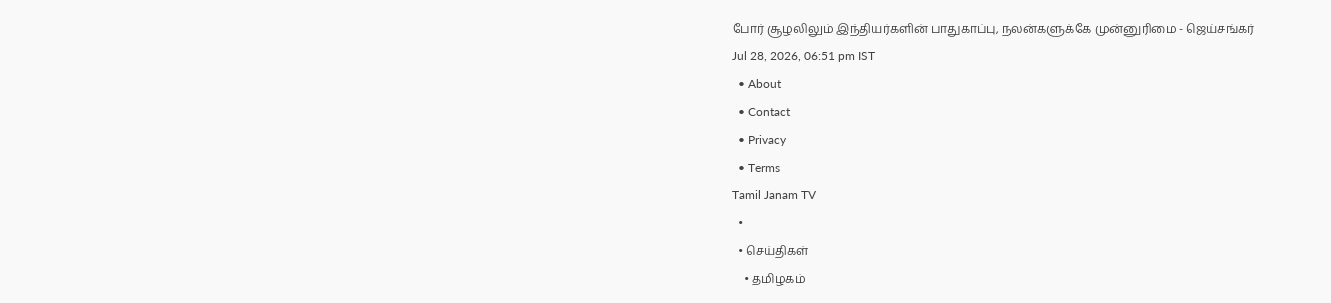போர் சூழலிலும் இந்தியர்களின் பாதுகாப்பு, நலன்களுக்கே முன்னுரிமை - ஜெய்சங்கர்
Jul 28, 2026, 06:51 pm IST
  • About
  • Contact
  • Privacy
  • Terms
Tamil Janam TV
  •
  • செய்திகள்
    • தமிழகம்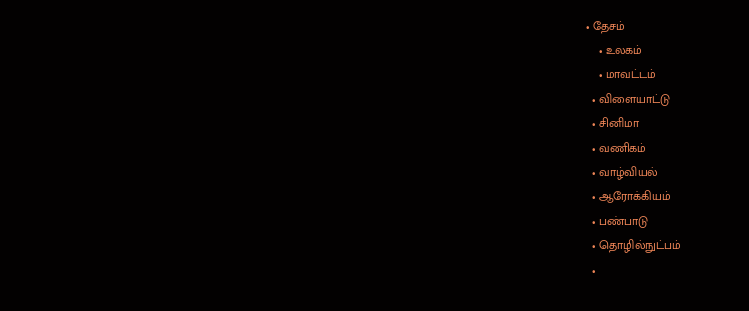• தேசம்
    • உலகம்
    • மாவட்டம்
  • விளையாட்டு
  • சினிமா
  • வணிகம்
  • வாழ்வியல்
  • ஆரோக்கியம்
  • பண்பாடு
  • தொழில்நுட்பம்
  •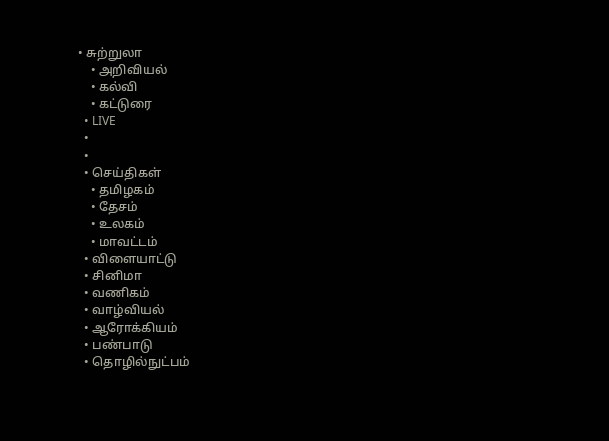• சுற்றுலா
    • அறிவியல்
    • கல்வி
    • கட்டுரை
  • LIVE
  •
  •
  • செய்திகள்
    • தமிழகம்
    • தேசம்
    • உலகம்
    • மாவட்டம்
  • விளையாட்டு
  • சினிமா
  • வணிகம்
  • வாழ்வியல்
  • ஆரோக்கியம்
  • பண்பாடு
  • தொழில்நுட்பம்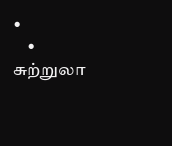•
    • சுற்றுலா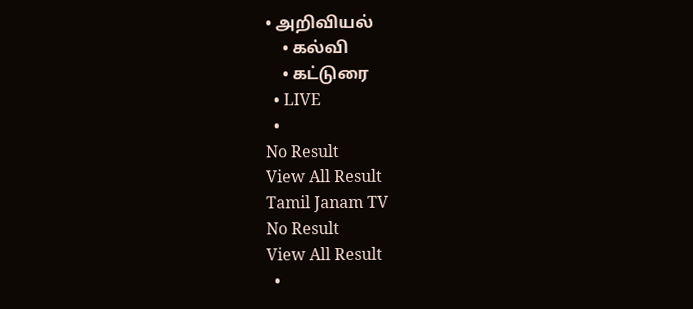• அறிவியல்
    • கல்வி
    • கட்டுரை
  • LIVE
  •
No Result
View All Result
Tamil Janam TV
No Result
View All Result
  •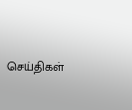செய்திகள்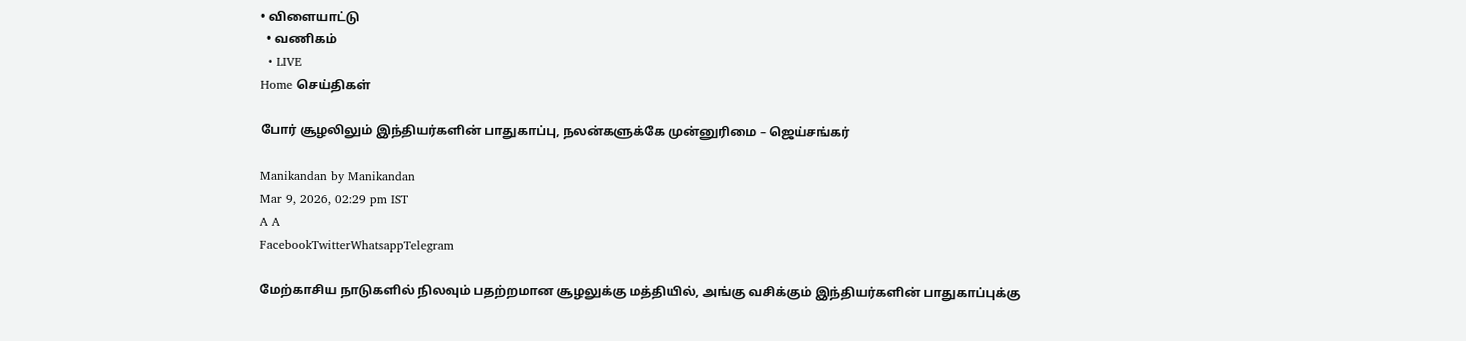• விளையாட்டு
  • வணிகம்
  • LIVE
Home செய்திகள்

போர் சூழலிலும் இந்தியர்களின் பாதுகாப்பு, நலன்களுக்கே முன்னுரிமை – ஜெய்சங்கர்

Manikandan by Manikandan
Mar 9, 2026, 02:29 pm IST
A A
FacebookTwitterWhatsappTelegram

மேற்காசிய நாடுகளில் நிலவும் பதற்றமான சூழலுக்கு மத்தியில், அங்கு வசிக்கும் இந்தியர்களின் பாதுகாப்புக்கு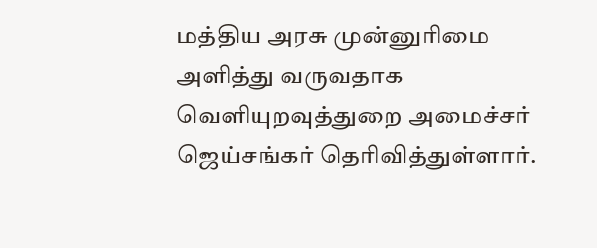மத்திய அரசு முன்னுரிமை அளித்து வருவதாக வெளியுறவுத்துறை அமைச்சர் ஜெய்சங்கர் தெரிவித்துள்ளார்.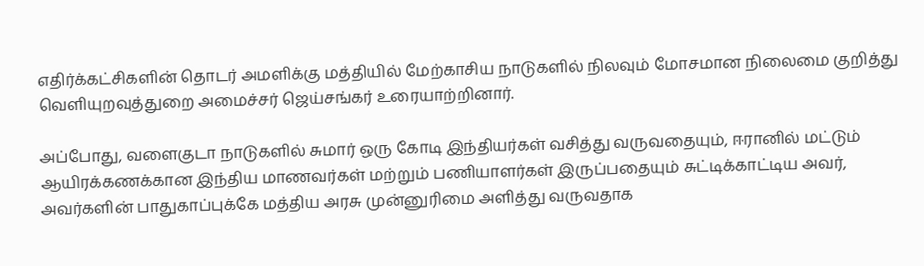எதிர்க்கட்சிகளின் தொடர் அமளிக்கு மத்தியில் மேற்காசிய நாடுகளில் நிலவும் மோசமான நிலைமை குறித்து வெளியுறவுத்துறை அமைச்சர் ஜெய்சங்கர் உரையாற்றினார்.

அப்போது, வளைகுடா நாடுகளில் சுமார் ஒரு கோடி இந்தியர்கள் வசித்து வருவதையும், ஈரானில் மட்டும் ஆயிரக்கணக்கான இந்திய மாணவர்கள் மற்றும் பணியாளர்கள் இருப்பதையும் சுட்டிக்காட்டிய அவர், அவர்களின் பாதுகாப்புக்கே மத்திய அரசு முன்னுரிமை அளித்து வருவதாக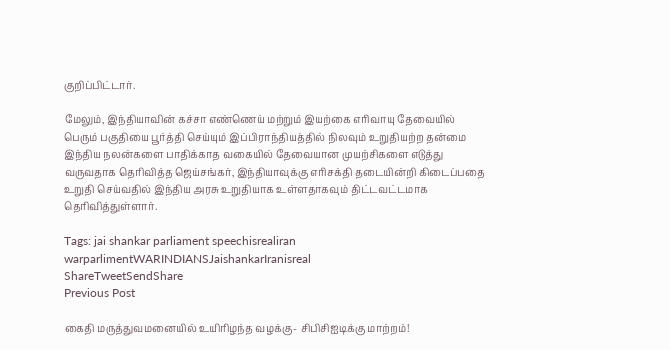குறிப்பிட்டார்.

மேலும், இந்தியாவின் கச்சா எண்ணெய் மற்றும் இயற்கை எரிவாயு தேவையில் பெரும் பகுதியை பூர்த்தி செய்யும் இப்பிராந்தியத்தில் நிலவும் உறுதியற்ற தன்மை இந்திய நலன்களை பாதிக்காத வகையில் தேவையான முயற்சிகளை எடுத்து வருவதாக தெரிவித்த ஜெய்சங்கர், இந்தியாவுக்கு எரிசக்தி தடையின்றி கிடைப்பதை உறுதி செய்வதில் இந்திய அரசு உறுதியாக உள்ளதாகவும் திட்டவட்டமாக தெரிவித்துள்ளார்.

Tags: jai shankar parliament speechisrealiran warparlimentWARINDIANSJaishankarIranisreal
ShareTweetSendShare
Previous Post

கைதி மருத்துவமனையில் உயிரிழந்த வழக்கு- சிபிசிஐடிக்கு மாற்றம்!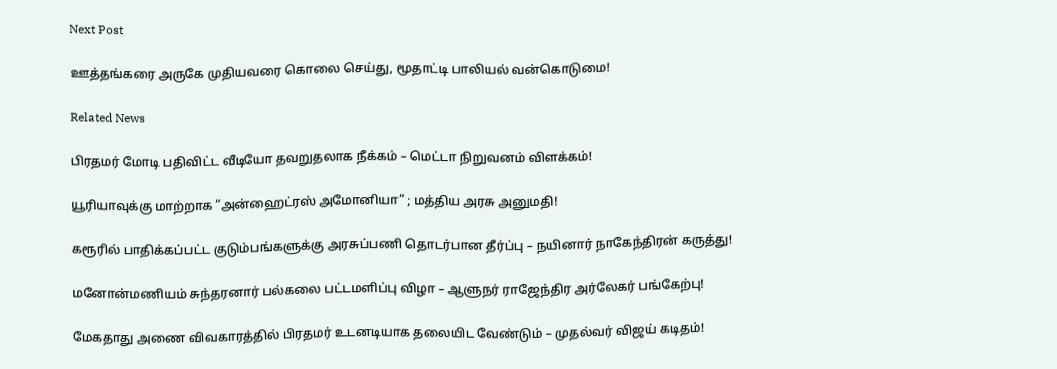Next Post

ஊத்தங்கரை அருகே முதியவரை கொலை செய்து, மூதாட்டி பாலியல் வன்கொடுமை!

Related News

பிரதமர் மோடி பதிவிட்ட வீடியோ தவறுதலாக நீக்கம் – மெட்டா நிறுவனம் விளக்கம்!

யூரியாவுக்கு மாற்றாக “அன்ஹைட்ரஸ் அமோனியா” ; மத்திய அரசு அனுமதி!

கரூரில் பாதிக்கப்பட்ட குடும்பங்களுக்கு அரசுப்பணி தொடர்பான தீர்ப்பு – நயினார் நாகேந்திரன் கருத்து!

மனோன்மணியம் சுந்தரனார் பல்கலை பட்டமளிப்பு விழா – ஆளுநர் ராஜேந்திர அர்லேகர் பங்கேற்பு!

மேகதாது அணை விவகாரத்தில் பிரதமர் உடனடியாக தலையிட வேண்டும் – முதல்வர் விஜய் கடிதம்!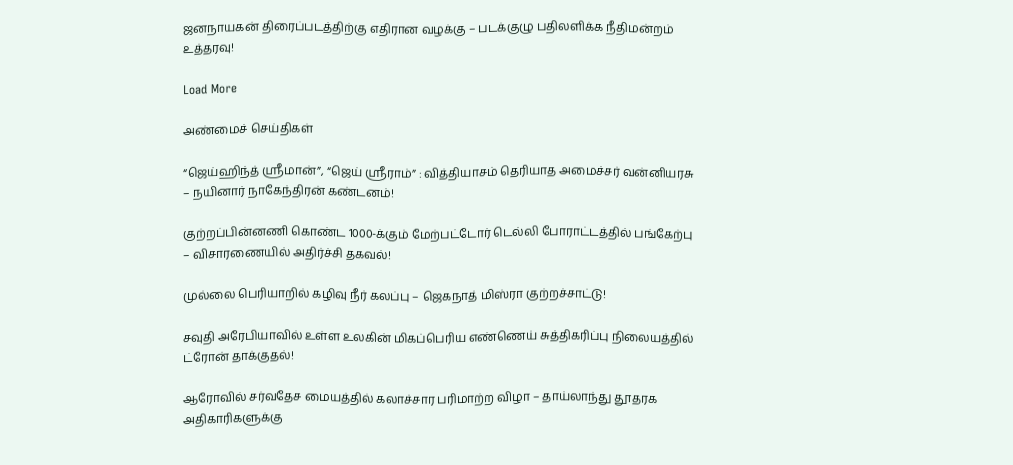ஜனநாயகன் திரைப்படத்திற்கு எதிரான வழக்கு – படக்குழு பதிலளிக்க நீதிமன்றம் உத்தரவு!

Load More

அண்மைச் செய்திகள்

“ஜெய்ஹிந்த் ஸ்ரீமான்”, “ஜெய் ஸ்ரீராம்” : வித்தியாசம் தெரியாத அமைச்சர் வன்னியரசு – நயினார் நாகேந்திரன் கண்டனம்!

குற்றப்பின்னணி கொண்ட 1000-க்கும் மேற்பட்டோர் டெல்லி போராட்டத்தில் பங்கேற்பு – விசாரணையில் அதிர்ச்சி தகவல்!

முல்லை பெரியாறில் கழிவு நீர் கலப்பு – ஜெகநாத் மிஸ்ரா குற்றச்சாட்டு!

சவுதி அரேபியாவில் உள்ள உலகின் மிகப்பெரிய எண்ணெய் சுத்திகரிப்பு நிலையத்தில் ட்ரோன் தாக்குதல்!

ஆரோவில் சர்வதேச மையத்தில் கலாச்சார பரிமாற்ற விழா – தாய்லாந்து தூதரக அதிகாரிகளுக்கு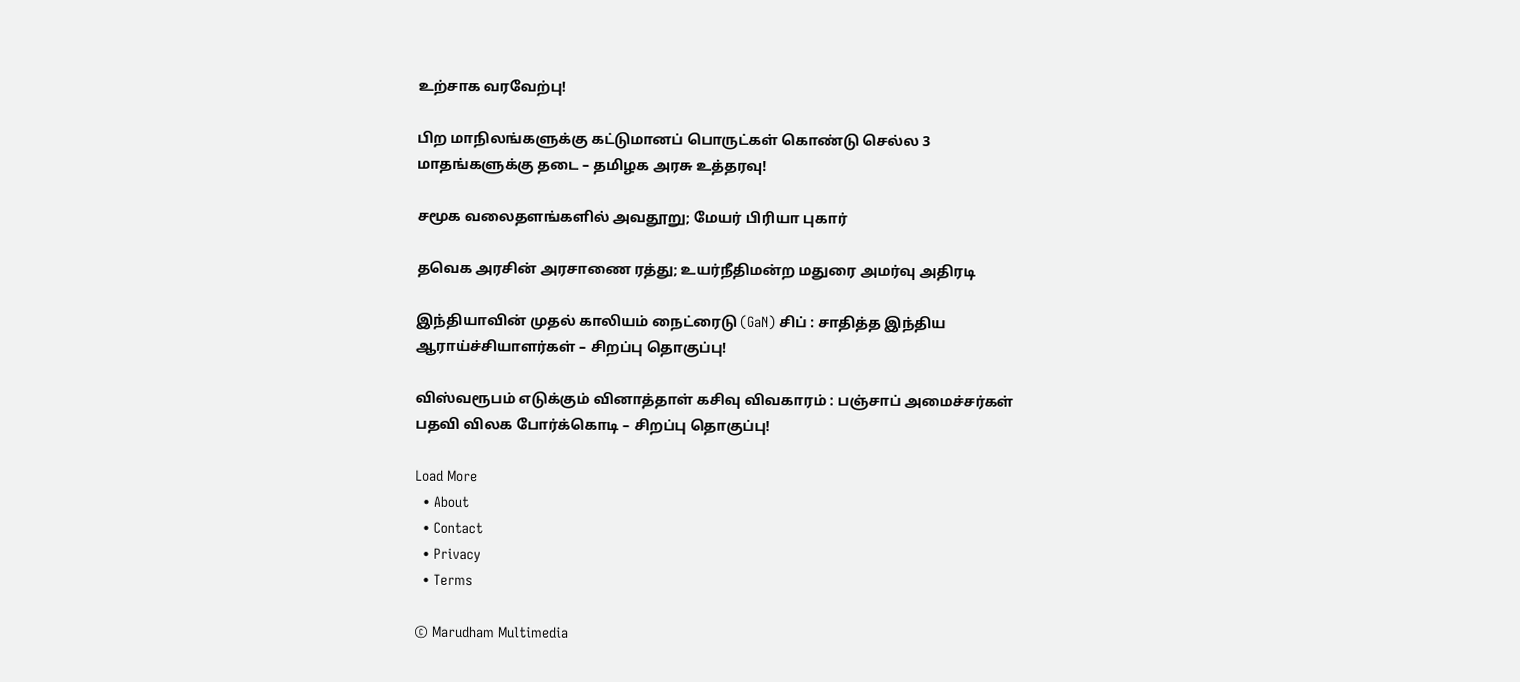உற்சாக வரவேற்பு!

பிற மாநிலங்களுக்கு கட்டுமானப் பொருட்கள் கொண்டு செல்ல 3 மாதங்களுக்கு தடை – தமிழக அரசு உத்தரவு!

சமூக வலைதளங்களில் அவதூறு; மேயர் பிரியா புகார்

தவெக அரசின் அரசாணை ரத்து; உயர்நீதிமன்ற மதுரை அமர்வு அதிரடி

இந்தியாவின் முதல் காலியம் நைட்ரைடு (GaN) சிப் : சாதித்த இந்திய ஆராய்ச்சியாளர்கள் – சிறப்பு தொகுப்பு!

விஸ்வரூபம் எடுக்கும் வினாத்தாள் கசிவு விவகாரம் : பஞ்சாப் அமைச்சர்கள் பதவி விலக போர்க்கொடி – சிறப்பு தொகுப்பு!

Load More
  • About
  • Contact
  • Privacy
  • Terms

© Marudham Multimedia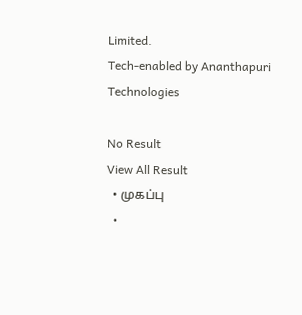Limited.
Tech-enabled by Ananthapuri Technologies

No Result
View All Result
  • முகப்பு
  •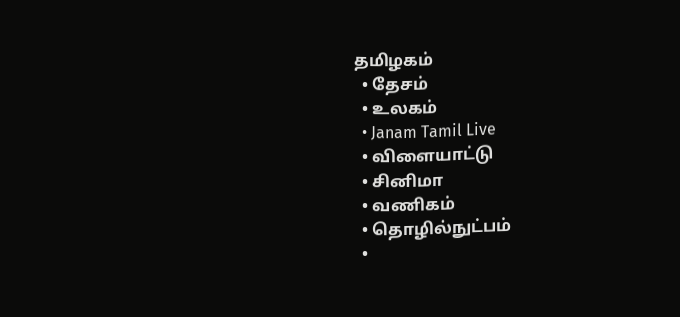தமிழகம்
  • தேசம்
  • உலகம்
  • Janam Tamil Live
  • விளையாட்டு
  • சினிமா
  • வணிகம்
  • தொழில்நுட்பம்
  •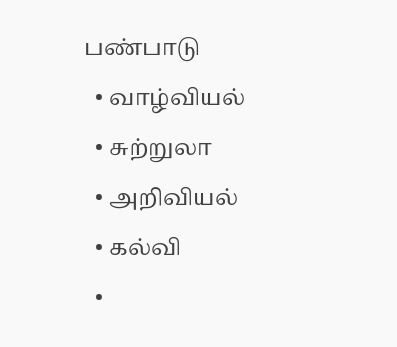பண்பாடு
  • வாழ்வியல்
  • சுற்றுலா
  • அறிவியல்
  • கல்வி
  •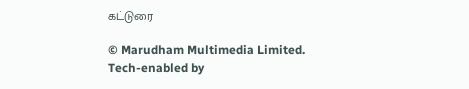கட்டுரை

© Marudham Multimedia Limited.
Tech-enabled by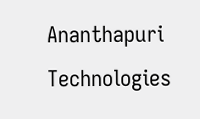Ananthapuri Technologies